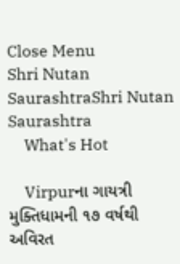Close Menu
Shri Nutan SaurashtraShri Nutan Saurashtra
    What's Hot

    Virpurના ગાયત્રી મુક્તિધામની ૧૭ વર્ષથી અવિરત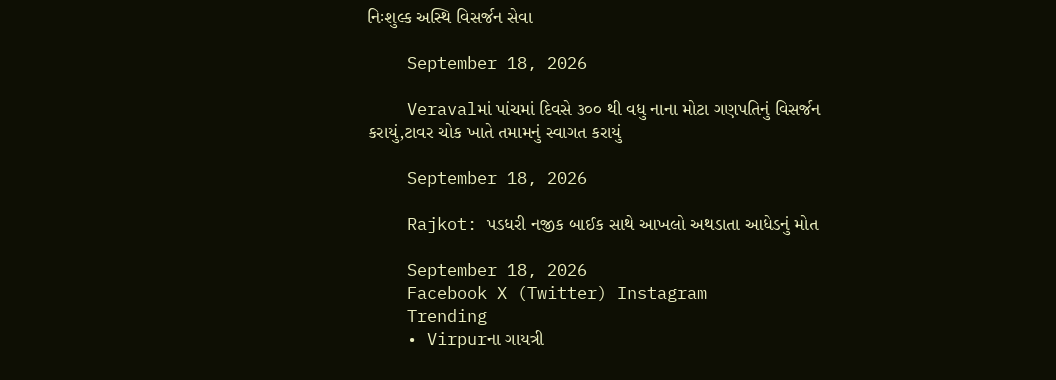નિઃશુલ્ક અસ્થિ વિસર્જન સેવા

    September 18, 2026

    Veravalમાં પાંચમાં દિવસે ૩૦૦ થી વધુ નાના મોટા ગણપતિનું વિસર્જન કરાયું,ટાવર ચોક ખાતે તમામનું સ્વાગત કરાયું

    September 18, 2026

    Rajkot: પડધરી નજીક બાઈક સાથે આખલો અથડાતા આધેડનું મોત

    September 18, 2026
    Facebook X (Twitter) Instagram
    Trending
    • Virpurના ગાયત્રી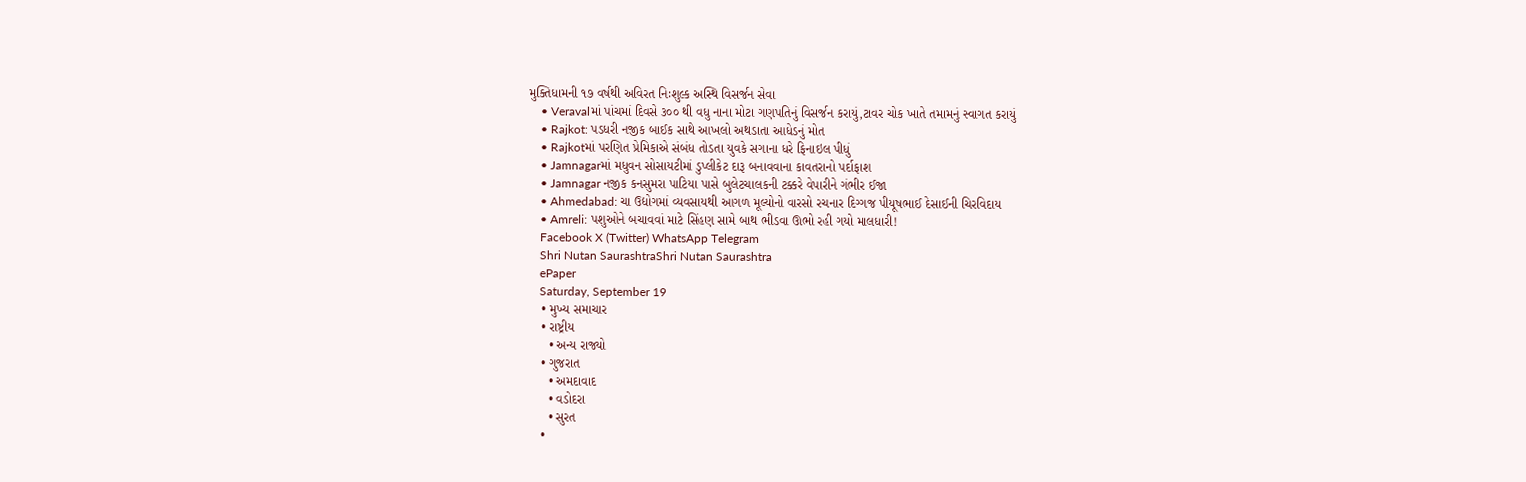મુક્તિધામની ૧૭ વર્ષથી અવિરત નિઃશુલ્ક અસ્થિ વિસર્જન સેવા
    • Veravalમાં પાંચમાં દિવસે ૩૦૦ થી વધુ નાના મોટા ગણપતિનું વિસર્જન કરાયું,ટાવર ચોક ખાતે તમામનું સ્વાગત કરાયું
    • Rajkot: પડધરી નજીક બાઈક સાથે આખલો અથડાતા આધેડનું મોત
    • Rajkotમાં પરણિત પ્રેમિકાએ સંબંધ તોડતા યુવકે સગાના ધરે ફિનાઇલ પીધું
    • Jamnagarમાં મધુવન સોસાયટીમાં ડુપ્લીકેટ દારૂ બનાવવાના કાવતરાનો પર્દાફાશ
    • Jamnagar નજીક કનસુમરા પાટિયા પાસે બુલેટચાલકની ટક્કરે વેપારીને ગંભીર ઈજા
    • Ahmedabad: ચા ઉદ્યોગમાં વ્યવસાયથી આગળ મૂલ્યોનો વારસો રચનાર દિગ્ગજ પીયૂષભાઈ દેસાઈની ચિરવિદાય
    • Amreli: પશુઓને બચાવવાં માટે સિંહણ સામે બાથ ભીડવા ઊભો રહી ગયો માલધારી!
    Facebook X (Twitter) WhatsApp Telegram
    Shri Nutan SaurashtraShri Nutan Saurashtra
    ePaper
    Saturday, September 19
    • મુખ્ય સમાચાર
    • રાષ્ટ્રીય
      • અન્ય રાજ્યો
    • ગુજરાત
      • અમદાવાદ
      • વડોદરા
      • સુરત
    •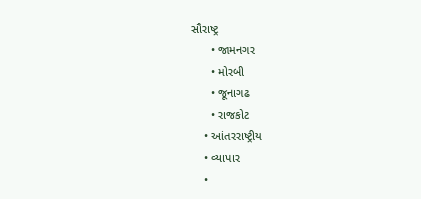સૌરાષ્ટ્ર
      • જામનગર
      • મોરબી
      • જૂનાગઢ
      • રાજકોટ
    • આંતરરાષ્ટ્રીય
    • વ્યાપાર
    •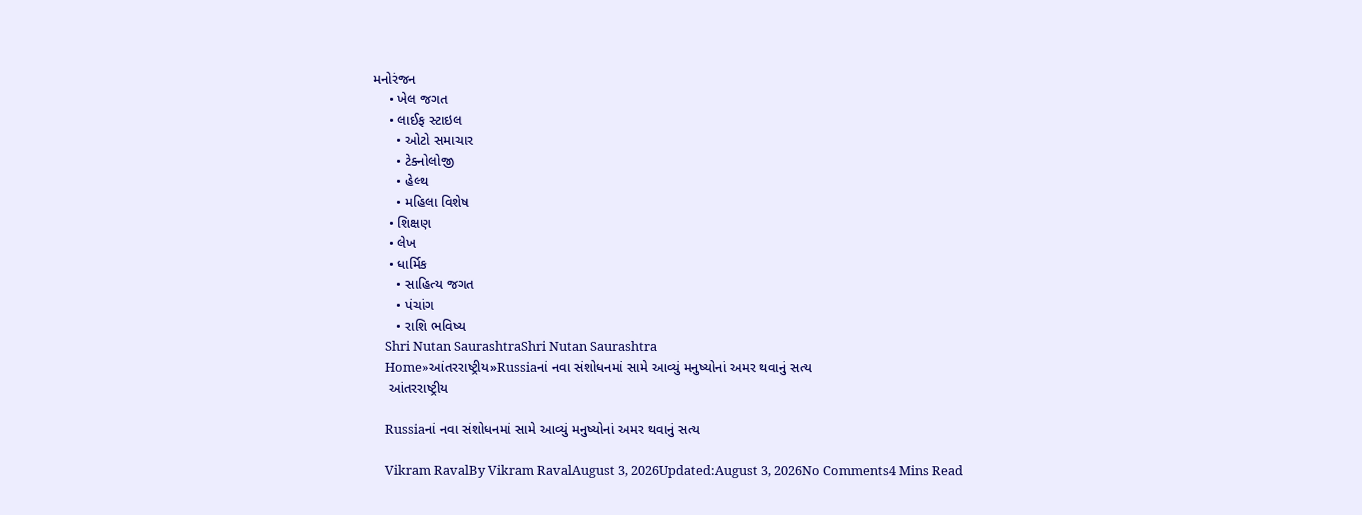મનોરંજન
    • ખેલ જગત
    • લાઈફ સ્ટાઇલ
      • ઓટો સમાચાર
      • ટેક્નોલોજી
      • હેલ્થ
      • મહિલા વિશેષ
    • શિક્ષણ
    • લેખ
    • ધાર્મિક
      • સાહિત્ય જગત
      • પંચાંગ
      • રાશિ ભવિષ્ય
    Shri Nutan SaurashtraShri Nutan Saurashtra
    Home»આંતરરાષ્ટ્રીય»Russiaનાં નવા સંશોધનમાં સામે આવ્યું મનુષ્યોનાં અમર થવાનું સત્ય
    આંતરરાષ્ટ્રીય

    Russiaનાં નવા સંશોધનમાં સામે આવ્યું મનુષ્યોનાં અમર થવાનું સત્ય

    Vikram RavalBy Vikram RavalAugust 3, 2026Updated:August 3, 2026No Comments4 Mins Read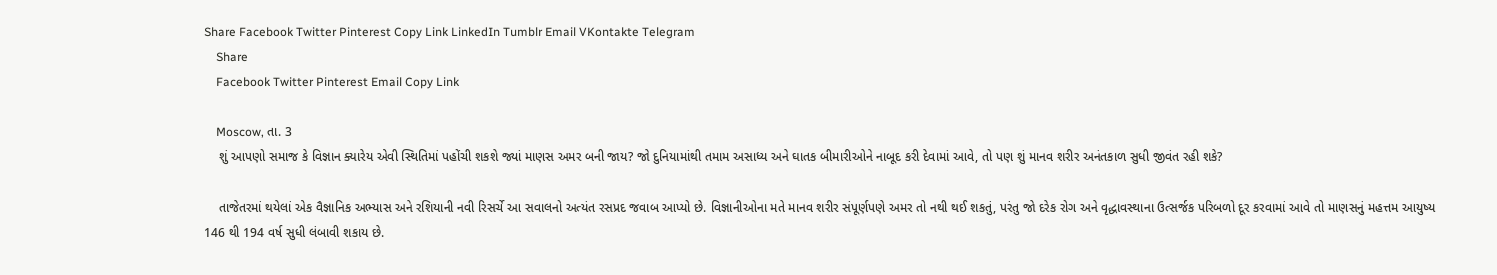Share Facebook Twitter Pinterest Copy Link LinkedIn Tumblr Email VKontakte Telegram
    Share
    Facebook Twitter Pinterest Email Copy Link

    Moscow, તા. 3
    શું આપણો સમાજ કે વિજ્ઞાન ક્યારેય એવી સ્થિતિમાં પહોંચી શકશે જ્યાં માણસ અમર બની જાય? જો દુનિયામાંથી તમામ અસાધ્ય અને ઘાતક બીમારીઓને નાબૂદ કરી દેવામાં આવે, તો પણ શું માનવ શરીર અનંતકાળ સુધી જીવંત રહી શકે?

    તાજેતરમાં થયેલાં એક વૈજ્ઞાનિક અભ્યાસ અને રશિયાની નવી રિસર્ચે આ સવાલનો અત્યંત રસપ્રદ જવાબ આપ્યો છે. વિજ્ઞાનીઓના મતે માનવ શરીર સંપૂર્ણપણે અમર તો નથી થઈ શકતું, પરંતુ જો દરેક રોગ અને વૃદ્ધાવસ્થાના ઉત્સર્જક પરિબળો દૂર કરવામાં આવે તો માણસનું મહત્તમ આયુષ્ય 146 થી 194 વર્ષ સુધી લંબાવી શકાય છે.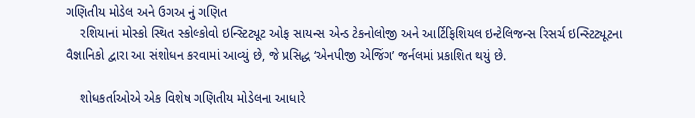ગણિતીય મોડેલ અને ઉગઅ નું ગણિત
    રશિયાનાં મોસ્કો સ્થિત સ્કોલ્કોવો ઇન્સ્ટિટ્યૂટ ઓફ સાયન્સ એન્ડ ટેકનોલોજી અને આર્ટિફિશિયલ ઇન્ટેલિજન્સ રિસર્ચ ઇન્સ્ટિટ્યૂટના વૈજ્ઞાનિકો દ્વારા આ સંશોધન કરવામાં આવ્યું છે, જે પ્રસિદ્ધ ‘એનપીજી એજિંગ’ જર્નલમાં પ્રકાશિત થયું છે.

    શોધકર્તાઓએ એક વિશેષ ગણિતીય મોડેલના આધારે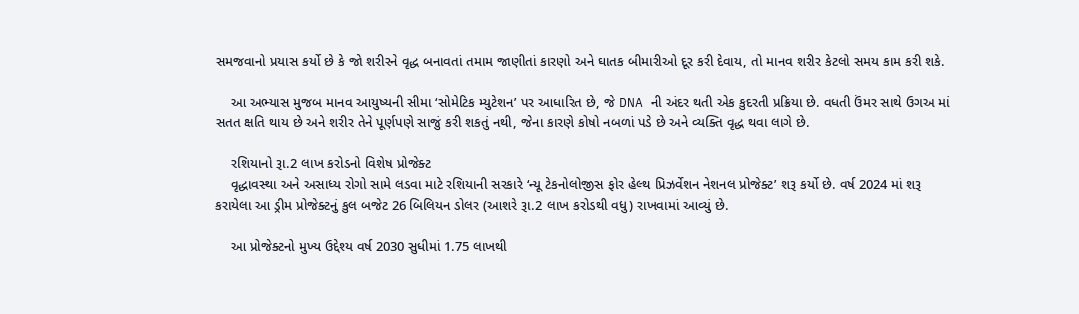સમજવાનો પ્રયાસ કર્યો છે કે જો શરીરને વૃદ્ધ બનાવતાં તમામ જાણીતાં કારણો અને ઘાતક બીમારીઓ દૂર કરી દેવાય, તો માનવ શરીર કેટલો સમય કામ કરી શકે.

    આ અભ્યાસ મુજબ માનવ આયુષ્યની સીમા ‘સોમેટિક મ્યુટેશન’ પર આધારિત છે, જે DNA ની અંદર થતી એક કુદરતી પ્રક્રિયા છે. વધતી ઉંમર સાથે ઉગઅ માં સતત ક્ષતિ થાય છે અને શરીર તેને પૂર્ણપણે સાજું કરી શકતું નથી, જેના કારણે કોષો નબળાં પડે છે અને વ્યક્તિ વૃદ્ધ થવા લાગે છે.

    રશિયાનો રૂા.2 લાખ કરોડનો વિશેષ પ્રોજેક્ટ
    વૃદ્ધાવસ્થા અને અસાધ્ય રોગો સામે લડવા માટે રશિયાની સરકારે ‘ન્યૂ ટેકનોલોજીસ ફોર હેલ્થ પ્રિઝર્વેશન નેશનલ પ્રોજેક્ટ’ શરૂ કર્યો છે. વર્ષ 2024 માં શરૂ કરાયેલા આ ડ્રીમ પ્રોજેક્ટનું કુલ બજેટ 26 બિલિયન ડોલર (આશરે રૂા.2 લાખ કરોડથી વધુ) રાખવામાં આવ્યું છે.

    આ પ્રોજેક્ટનો મુખ્ય ઉદ્દેશ્ય વર્ષ 2030 સુધીમાં 1.75 લાખથી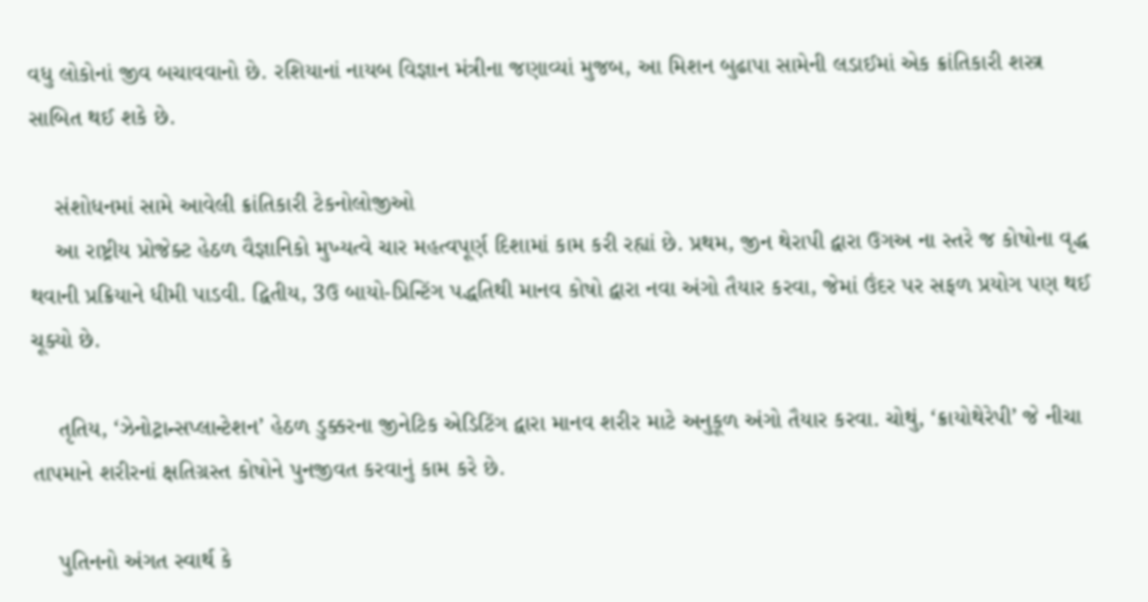વધુ લોકોનાં જીવ બચાવવાનો છે. રશિયાનાં નાયબ વિજ્ઞાન મંત્રીના જણાવ્યાં મુજબ, આ મિશન બુઢાપા સામેની લડાઈમાં એક ક્રાંતિકારી શસ્ત્ર સાબિત થઈ શકે છે.

    સંશોધનમાં સામે આવેલી ક્રાંતિકારી ટેકનોલોજીઓ
    આ રાષ્ટ્રીય પ્રોજેક્ટ હેઠળ વૈજ્ઞાનિકો મુખ્યત્વે ચાર મહત્વપૂર્ણ દિશામાં કામ કરી રહ્યાં છે. પ્રથમ, જીન થેરાપી દ્વારા ઉગઅ ના સ્તરે જ કોષોના વૃદ્ધ થવાની પ્રક્રિયાને ધીમી પાડવી. દ્વિતીય, 3ઉ બાયો-પ્રિન્ટિંગ પદ્ધતિથી માનવ કોષો દ્વારા નવા અંગો તૈયાર કરવા, જેમાં ઉંદર પર સફળ પ્રયોગ પણ થઈ ચૂક્યો છે.

    તૃતિય, ‘ઝેનોટ્રાન્સપ્લાન્ટેશન’ હેઠળ ડુક્કરના જીનેટિક એડિટિંગ દ્વારા માનવ શરીર માટે અનુકૂળ અંગો તૈયાર કરવા. ચોથું, ‘ક્રાયોથેરેપી’ જે નીચા તાપમાને શરીરનાં ક્ષતિગ્રસ્ત કોષોને પુનજીવત કરવાનું કામ કરે છે.

    પુતિનનો અંગત સ્વાર્થ કે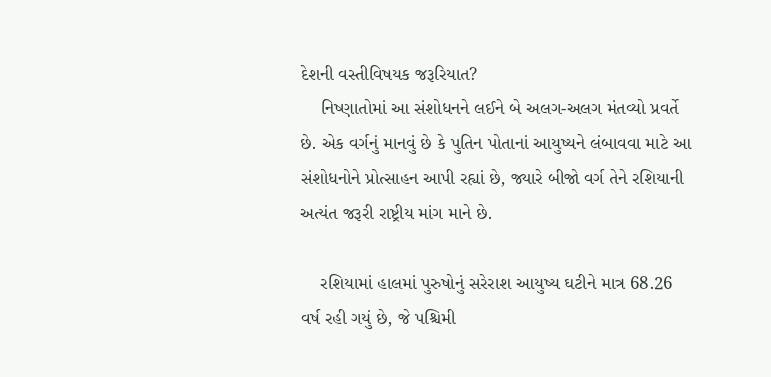દેશની વસ્તીવિષયક જરૂરિયાત?
    નિષ્ણાતોમાં આ સંશોધનને લઈને બે અલગ-અલગ મંતવ્યો પ્રવર્તે છે. એક વર્ગનું માનવું છે કે પુતિન પોતાનાં આયુષ્યને લંબાવવા માટે આ સંશોધનોને પ્રોત્સાહન આપી રહ્યાં છે, જ્યારે બીજો વર્ગ તેને રશિયાની અત્યંત જરૂરી રાષ્ટ્રીય માંગ માને છે.

    રશિયામાં હાલમાં પુરુષોનું સરેરાશ આયુષ્ય ઘટીને માત્ર 68.26 વર્ષ રહી ગયું છે, જે પશ્ચિમી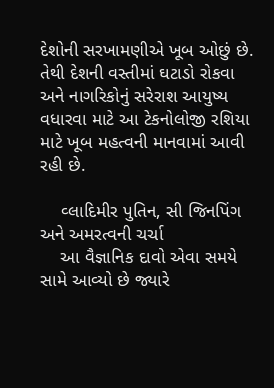દેશોની સરખામણીએ ખૂબ ઓછું છે. તેથી દેશની વસ્તીમાં ઘટાડો રોકવા અને નાગરિકોનું સરેરાશ આયુષ્ય વધારવા માટે આ ટેકનોલોજી રશિયા માટે ખૂબ મહત્વની માનવામાં આવી રહી છે.

    વ્લાદિમીર પુતિન, સી જિનપિંગ અને અમરત્વની ચર્ચા
    આ વૈજ્ઞાનિક દાવો એવા સમયે સામે આવ્યો છે જ્યારે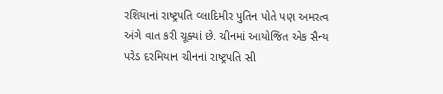રશિયાનાં રાષ્ટ્રપતિ વ્લાદિમીર પુતિન પોતે પણ અમરત્વ અંગે વાત કરી ચૂક્યાં છે. ચીનમાં આયોજિત એક સૈન્ય પરેડ દરમિયાન ચીનનાં રાષ્ટ્રપતિ સી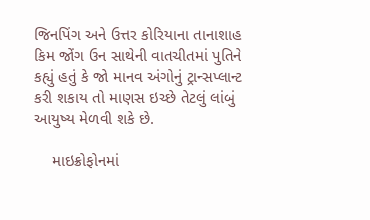જિનપિંગ અને ઉત્તર કોરિયાના તાનાશાહ કિમ જોંગ ઉન સાથેની વાતચીતમાં પુતિને કહ્યું હતું કે જો માનવ અંગોનું ટ્રાન્સપ્લાન્ટ કરી શકાય તો માણસ ઇચ્છે તેટલું લાંબું આયુષ્ય મેળવી શકે છે.

    માઇક્રોફોનમાં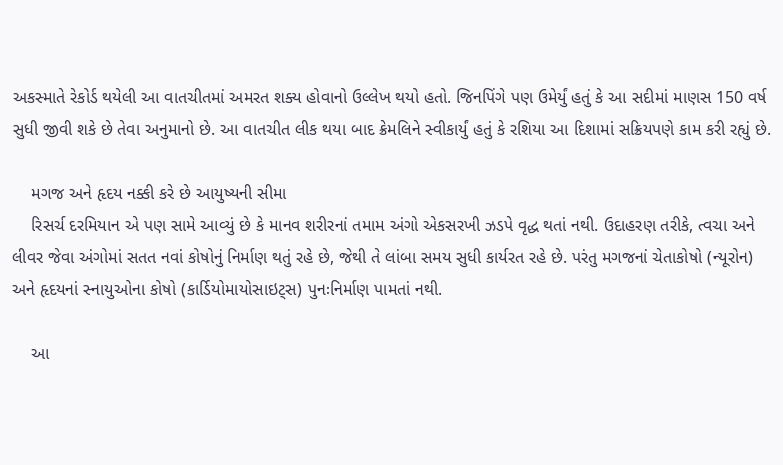અકસ્માતે રેકોર્ડ થયેલી આ વાતચીતમાં અમરત શક્ય હોવાનો ઉલ્લેખ થયો હતો. જિનપિંગે પણ ઉમેર્યું હતું કે આ સદીમાં માણસ 150 વર્ષ સુધી જીવી શકે છે તેવા અનુમાનો છે. આ વાતચીત લીક થયા બાદ ક્રેમલિને સ્વીકાર્યું હતું કે રશિયા આ દિશામાં સક્રિયપણે કામ કરી રહ્યું છે.

    મગજ અને હૃદય નક્કી કરે છે આયુષ્યની સીમા
    રિસર્ચ દરમિયાન એ પણ સામે આવ્યું છે કે માનવ શરીરનાં તમામ અંગો એકસરખી ઝડપે વૃદ્ધ થતાં નથી. ઉદાહરણ તરીકે, ત્વચા અને લીવર જેવા અંગોમાં સતત નવાં કોષોનું નિર્માણ થતું રહે છે, જેથી તે લાંબા સમય સુધી કાર્યરત રહે છે. પરંતુ મગજનાં ચેતાકોષો (ન્યૂરોન) અને હૃદયનાં સ્નાયુઓના કોષો (કાર્ડિયોમાયોસાઇટ્સ) પુનઃનિર્માણ પામતાં નથી.

    આ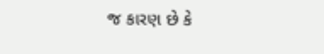જ કારણ છે કે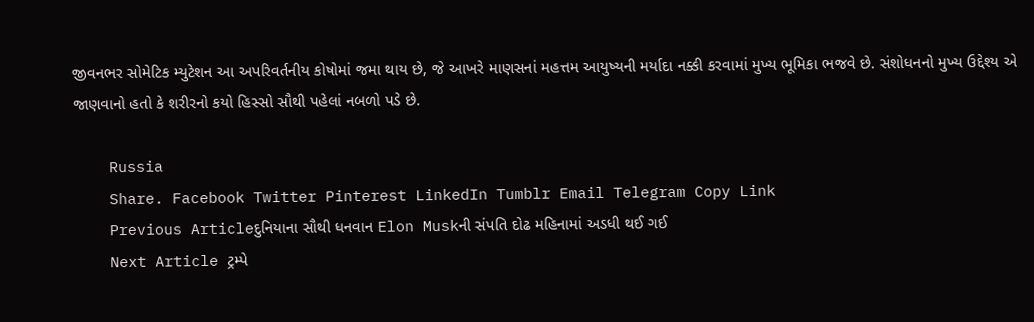જીવનભર સોમેટિક મ્યુટેશન આ અપરિવર્તનીય કોષોમાં જમા થાય છે, જે આખરે માણસનાં મહત્તમ આયુષ્યની મર્યાદા નક્કી કરવામાં મુખ્ય ભૂમિકા ભજવે છે. સંશોધનનો મુખ્ય ઉદ્દેશ્ય એ જાણવાનો હતો કે શરીરનો કયો હિસ્સો સૌથી પહેલાં નબળો પડે છે.

    Russia
    Share. Facebook Twitter Pinterest LinkedIn Tumblr Email Telegram Copy Link
    Previous Articleદુનિયાના સૌથી ધનવાન Elon Muskની સંપતિ દોઢ મહિનામાં અડધી થઈ ગઈ
    Next Article ટ્રમ્પે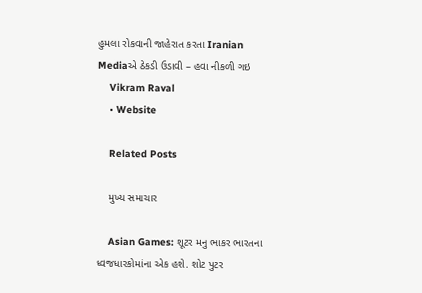હુમલા રોકવાની જાહેરાત કરતા Iranian Mediaએ ઠેકડી ઉડાવી – હવા નીકળી ગઇ
    Vikram Raval
    • Website

    Related Posts

    મુખ્ય સમાચાર

    Asian Games: શૂટર મનુ ભાકર ભારતના ધ્વજધારકોમાંના એક હશે. શોટ પુટર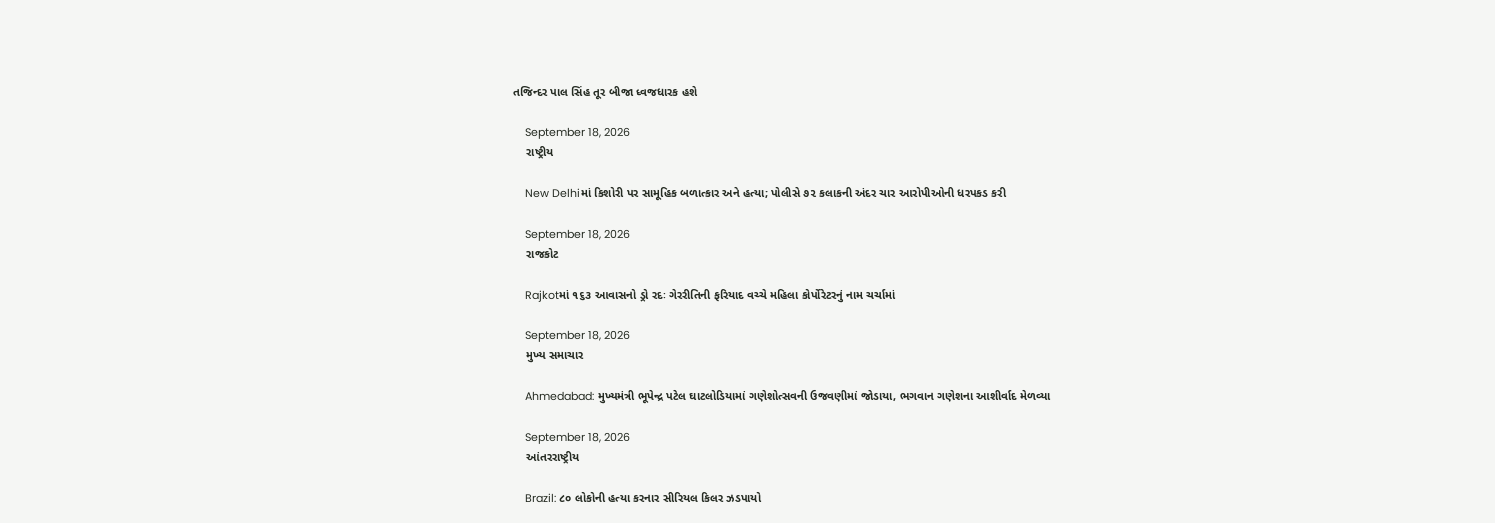તજિન્દર પાલ સિંહ તૂર બીજા ધ્વજધારક હશે

    September 18, 2026
    રાષ્ટ્રીય

    New Delhiમાં કિશોરી પર સામૂહિક બળાત્કાર અને હત્યા; પોલીસે ૭૨ કલાકની અંદર ચાર આરોપીઓની ધરપકડ કરી

    September 18, 2026
    રાજકોટ

    Rajkotમાં ૧૬૩ આવાસનો ડ્રો રદઃ ગેરરીતિની ફરિયાદ વચ્ચે મહિલા કોર્પોરેટરનું નામ ચર્ચામાં

    September 18, 2026
    મુખ્ય સમાચાર

    Ahmedabad: મુખ્યમંત્રી ભૂપેન્દ્ર પટેલ ઘાટલોડિયામાં ગણેશોત્સવની ઉજવણીમાં જોડાયા, ભગવાન ગણેશના આશીર્વાદ મેળવ્યા

    September 18, 2026
    આંતરરાષ્ટ્રીય

    Brazil: ૮૦ લોકોની હત્યા કરનાર સીરિયલ કિલર ઝડપાયો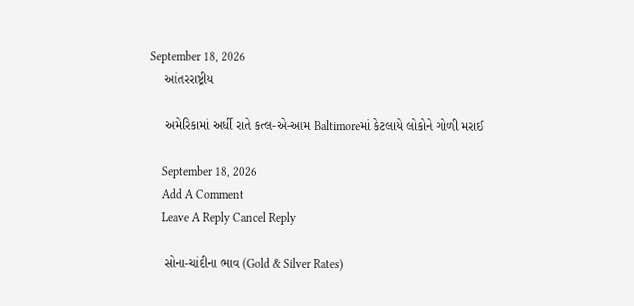September 18, 2026
    આંતરરાષ્ટ્રીય

    અમેરિકામાં અર્ધી રાતે કત્લ-એ-આમ Baltimoreમાં કેટલાયે લોકોને ગોળી મરાઈ

    September 18, 2026
    Add A Comment
    Leave A Reply Cancel Reply

    સોના-ચાંદીના ભાવ (Gold & Silver Rates)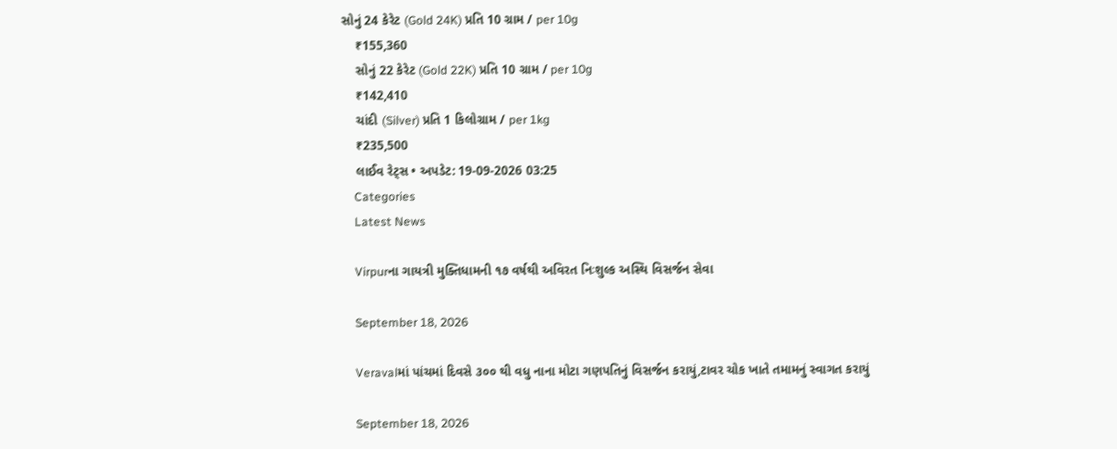સોનું 24 કેરેટ (Gold 24K) પ્રતિ 10 ગ્રામ / per 10g
    ₹155,360
    સોનું 22 કેરેટ (Gold 22K) પ્રતિ 10 ગ્રામ / per 10g
    ₹142,410
    ચાંદી (Silver) પ્રતિ 1 કિલોગ્રામ / per 1kg
    ₹235,500
    લાઈવ રેટ્સ • અપડેટ: 19-09-2026 03:25
    Categories
    Latest News

    Virpurના ગાયત્રી મુક્તિધામની ૧૭ વર્ષથી અવિરત નિઃશુલ્ક અસ્થિ વિસર્જન સેવા

    September 18, 2026

    Veravalમાં પાંચમાં દિવસે ૩૦૦ થી વધુ નાના મોટા ગણપતિનું વિસર્જન કરાયું,ટાવર ચોક ખાતે તમામનું સ્વાગત કરાયું

    September 18, 2026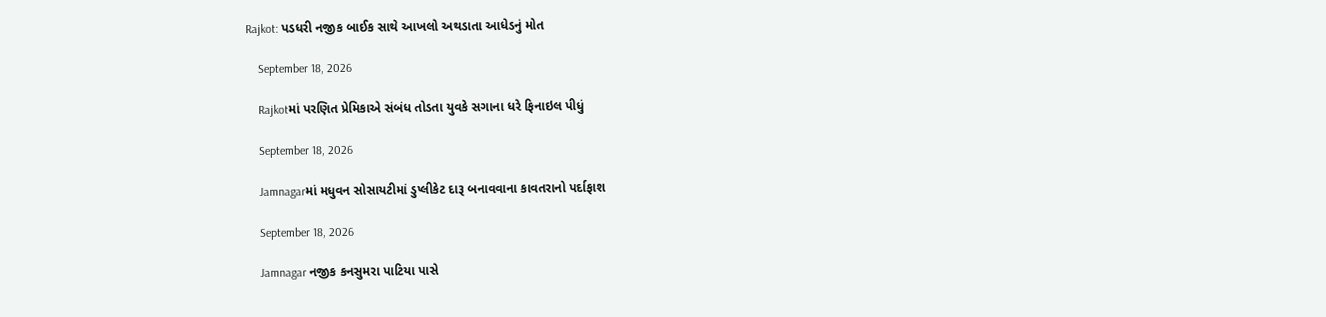Rajkot: પડધરી નજીક બાઈક સાથે આખલો અથડાતા આધેડનું મોત

    September 18, 2026

    Rajkotમાં પરણિત પ્રેમિકાએ સંબંધ તોડતા યુવકે સગાના ધરે ફિનાઇલ પીધું

    September 18, 2026

    Jamnagarમાં મધુવન સોસાયટીમાં ડુપ્લીકેટ દારૂ બનાવવાના કાવતરાનો પર્દાફાશ

    September 18, 2026

    Jamnagar નજીક કનસુમરા પાટિયા પાસે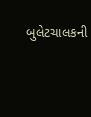બુલેટચાલકની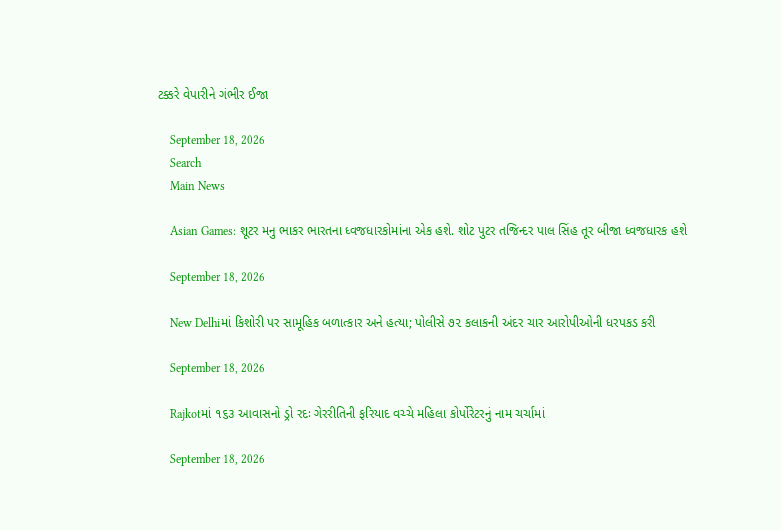ટક્કરે વેપારીને ગંભીર ઈજા

    September 18, 2026
    Search
    Main News

    Asian Games: શૂટર મનુ ભાકર ભારતના ધ્વજધારકોમાંના એક હશે. શોટ પુટર તજિન્દર પાલ સિંહ તૂર બીજા ધ્વજધારક હશે

    September 18, 2026

    New Delhiમાં કિશોરી પર સામૂહિક બળાત્કાર અને હત્યા; પોલીસે ૭૨ કલાકની અંદર ચાર આરોપીઓની ધરપકડ કરી

    September 18, 2026

    Rajkotમાં ૧૬૩ આવાસનો ડ્રો રદઃ ગેરરીતિની ફરિયાદ વચ્ચે મહિલા કોર્પોરેટરનું નામ ચર્ચામાં

    September 18, 2026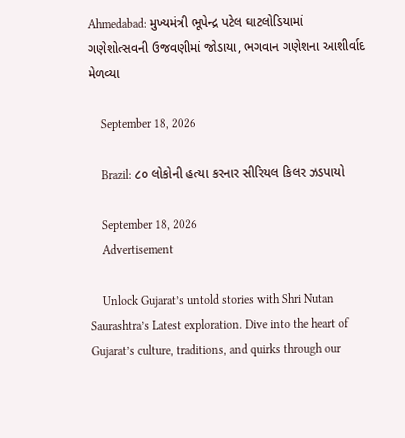Ahmedabad: મુખ્યમંત્રી ભૂપેન્દ્ર પટેલ ઘાટલોડિયામાં ગણેશોત્સવની ઉજવણીમાં જોડાયા, ભગવાન ગણેશના આશીર્વાદ મેળવ્યા

    September 18, 2026

    Brazil: ૮૦ લોકોની હત્યા કરનાર સીરિયલ કિલર ઝડપાયો

    September 18, 2026
    Advertisement

    Unlock Gujarat’s untold stories with Shri Nutan Saurashtra’s Latest exploration. Dive into the heart of Gujarat’s culture, traditions, and quirks through our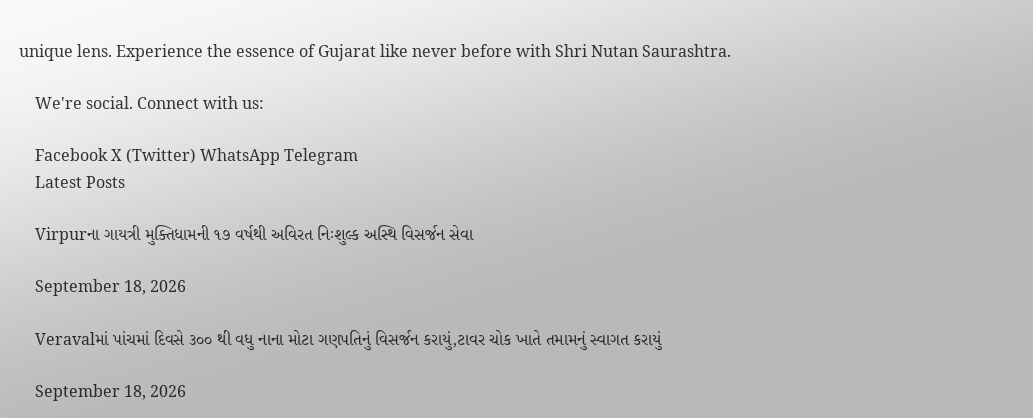unique lens. Experience the essence of Gujarat like never before with Shri Nutan Saurashtra.

    We're social. Connect with us:

    Facebook X (Twitter) WhatsApp Telegram
    Latest Posts

    Virpurના ગાયત્રી મુક્તિધામની ૧૭ વર્ષથી અવિરત નિઃશુલ્ક અસ્થિ વિસર્જન સેવા

    September 18, 2026

    Veravalમાં પાંચમાં દિવસે ૩૦૦ થી વધુ નાના મોટા ગણપતિનું વિસર્જન કરાયું,ટાવર ચોક ખાતે તમામનું સ્વાગત કરાયું

    September 18, 2026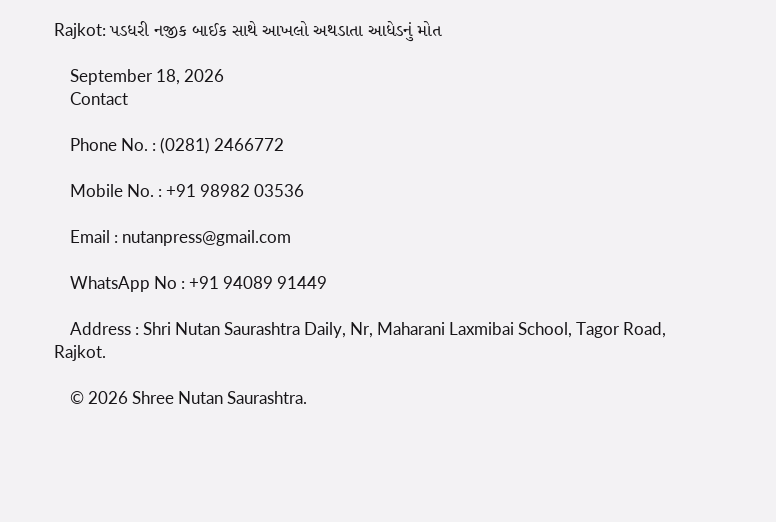Rajkot: પડધરી નજીક બાઈક સાથે આખલો અથડાતા આધેડનું મોત

    September 18, 2026
    Contact

    Phone No. : (0281) 2466772

    Mobile No. : +91 98982 03536

    Email : nutanpress@gmail.com

    WhatsApp No : +91 94089 91449

    Address : Shri Nutan Saurashtra Daily, Nr, Maharani Laxmibai School, Tagor Road, Rajkot.

    © 2026 Shree Nutan Saurashtra.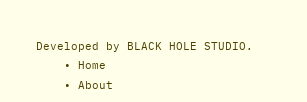Developed by BLACK HOLE STUDIO.
    • Home
    • About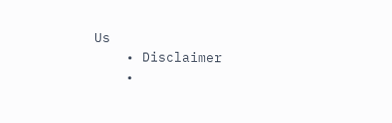Us
    • Disclaimer
    •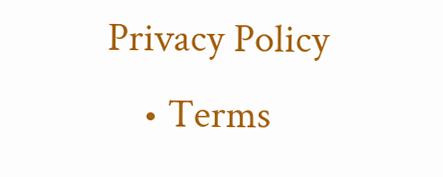Privacy Policy
    • Terms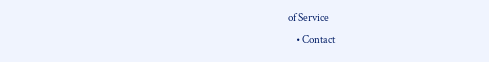of Service
    • Contact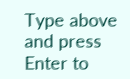Type above and press Enter to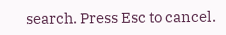search. Press Esc to cancel.